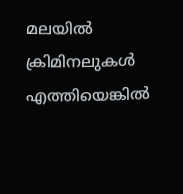മലയില്‍ ക്രിമിനലുകള്‍ എത്തിയെങ്കില്‍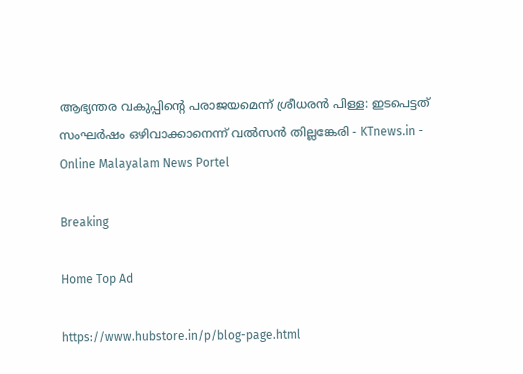ആഭ്യന്തര വകുപ്പിന്റെ പരാജയമെന്ന് ശ്രീധരന്‍ പിള്ള: ഇടപെട്ടത് സംഘര്‍ഷം ഒഴിവാക്കാനെന്ന് വല്‍സന്‍ തില്ലങ്കേരി - KTnews.in - Online Malayalam News Portel

Breaking

Home Top Ad

https://www.hubstore.in/p/blog-page.html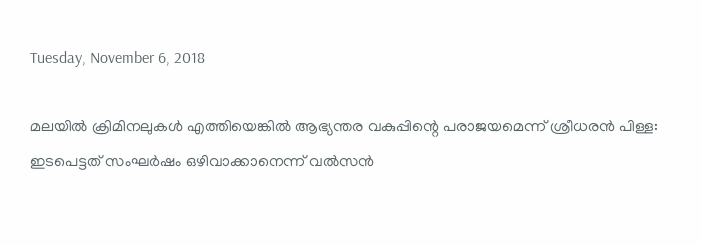Tuesday, November 6, 2018

മലയില്‍ ക്രിമിനലുകള്‍ എത്തിയെങ്കില്‍ ആഭ്യന്തര വകുപ്പിന്റെ പരാജയമെന്ന് ശ്രീധരന്‍ പിള്ള: ഇടപെട്ടത് സംഘര്‍ഷം ഒഴിവാക്കാനെന്ന് വല്‍സന്‍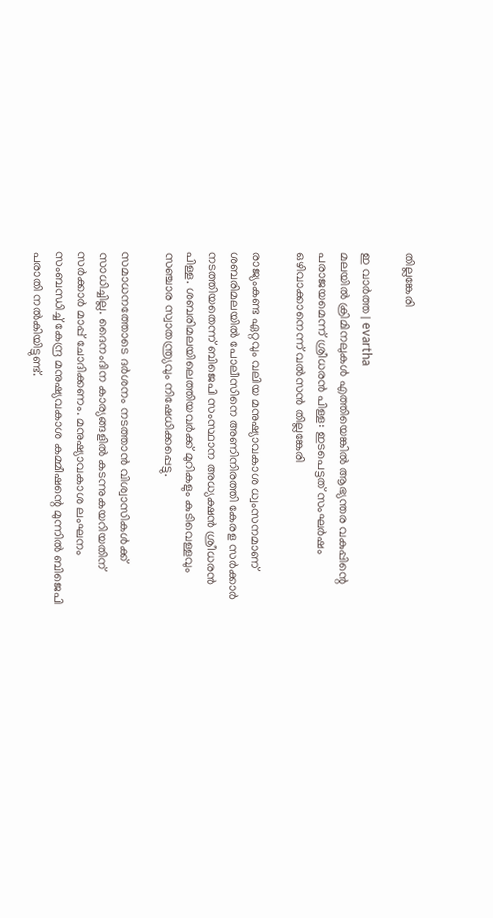തില്ലങ്കേരി

ഇ വാർത്ത | evartha
മലയില്‍ ക്രിമിനലുകള്‍ എത്തിയെങ്കില്‍ ആഭ്യന്തര വകുപ്പിന്റെ പരാജയമെന്ന് ശ്രീധരന്‍ പിള്ള: ഇടപെട്ടത് സംഘര്‍ഷം ഒഴിവാക്കാനെന്ന് വല്‍സന്‍ തില്ലങ്കേരി

രാജ്യംകണ്ട ഏറ്റവും വലിയ മനുഷ്യാവകാശ ധ്വംസനമാണ് ശബരിമലയില്‍ പോലീസിനെ അണിനിരത്തി കേരള സര്‍ക്കാര്‍ നടത്തിയതെന്ന് ബിജെപി സംസ്ഥാന അധ്യക്ഷന്‍ ശ്രീധരന്‍ പിള്ള. ശബരിമലയിലെത്തിയവര്‍ക്ക് മുറികളും കുടിവെള്ളവും സഞ്ചാര സ്വാതന്ത്ര്യവും നിഷേധിക്കപ്പെട്ടു.

സമാധനത്തോടെ ദര്‍ശനം നടത്താന്‍ വിശ്വാസികള്‍ക്ക് സാധിച്ചില്ല. ദൈനംദിന കാര്യങ്ങളില്‍ കടന്നുകയറിയതിന് സര്‍ക്കാര്‍ മാപ്പ് ചോദിക്കണം. മനുഷ്യാവകാശ ലംഘനം സംബന്ധിച്ച് കേന്ദ്ര മനുഷ്യവകാശ കമ്മീഷന്റെ മുന്നില്‍ ബിജെപി പരാതി നല്‍കിയിട്ടുണ്ട്.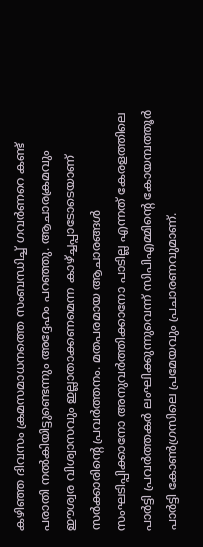കഴിഞ്ഞ ദിവസം ക്രമസമാധനത്തെ സംബന്ധിച്ച് ഗവര്‍ണറെ കണ്ട് പരാതി നല്‍കിയിട്ടുണ്ടെന്നും അദ്ദേഹം പറഞ്ഞു. ആചാരക്രമവും ഈശ്വര വിശ്വാസവും ഇല്ലാതാക്കണമെന്ന കാഴ്ച്ചപ്പാടോടെയാണ് സര്‍ക്കാരിന്റെ പ്രവര്‍ത്തനം. മതപരമായ ആചാരങ്ങള്‍ സംഘടിപ്പിക്കാനോ അനുവര്‍ത്തിക്കാനോ പാടില്ല എന്നത് കേരളത്തിലെ പാര്‍ട്ടി പ്രവര്‍ത്തകര്‍ ലംഘിക്കുന്നുവെന്ന് സിപിഎമ്മിന്റെ കോയമ്പത്തൂര്‍ പാര്‍ട്ടി കോണ്‍ഗ്രസിലെ പ്രമേയവും പ്രചാരണവുമാണ്.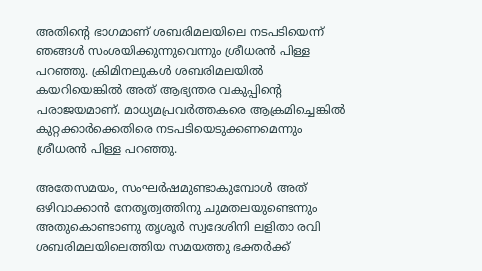അതിന്റെ ഭാഗമാണ് ശബരിമലയിലെ നടപടിയെന്ന് ഞങ്ങള്‍ സംശയിക്കുന്നുവെന്നും ശ്രീധരന്‍ പിള്ള പറഞ്ഞു. ക്രിമിനലുകള്‍ ശബരിമലയില്‍ കയറിയെങ്കില്‍ അത് ആഭ്യന്തര വകുപ്പിന്റെ പരാജയമാണ്. മാധ്യമപ്രവര്‍ത്തകരെ ആക്രമിച്ചെങ്കില്‍ കുറ്റക്കാര്‍ക്കെതിരെ നടപടിയെടുക്കണമെന്നും ശ്രീധരന്‍ പിള്ള പറഞ്ഞു.

അതേസമയം, സംഘര്‍ഷമുണ്ടാകുമ്പോള്‍ അത് ഒഴിവാക്കാന്‍ നേതൃത്വത്തിനു ചുമതലയുണ്ടെന്നും അതുകൊണ്ടാണു തൃശൂര്‍ സ്വദേശിനി ലളിതാ രവി ശബരിമലയിലെത്തിയ സമയത്തു ഭക്തര്‍ക്ക്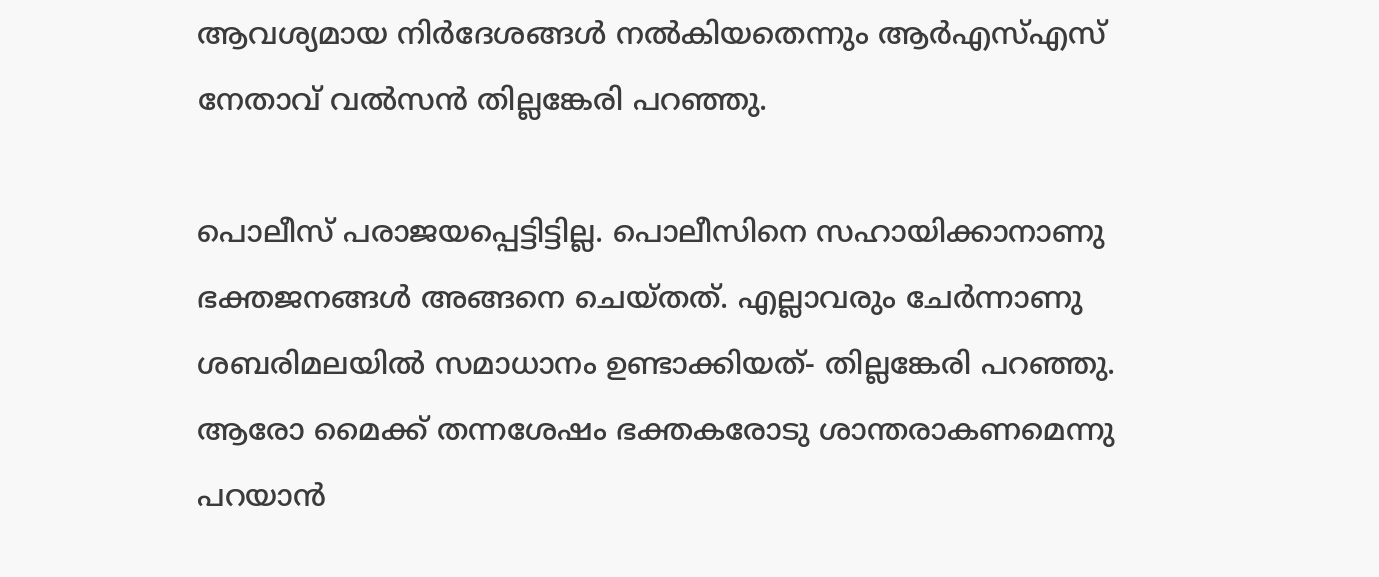ആവശ്യമായ നിര്‍ദേശങ്ങള്‍ നല്‍കിയതെന്നും ആര്‍എസ്എസ് നേതാവ് വല്‍സന്‍ തില്ലങ്കേരി പറഞ്ഞു.

പൊലീസ് പരാജയപ്പെട്ടിട്ടില്ല. പൊലീസിനെ സഹായിക്കാനാണു ഭക്തജനങ്ങള്‍ അങ്ങനെ ചെയ്തത്. എല്ലാവരും ചേര്‍ന്നാണു ശബരിമലയില്‍ സമാധാനം ഉണ്ടാക്കിയത്- തില്ലങ്കേരി പറഞ്ഞു. ആരോ മൈക്ക് തന്നശേഷം ഭക്തകരോടു ശാന്തരാകണമെന്നു പറയാന്‍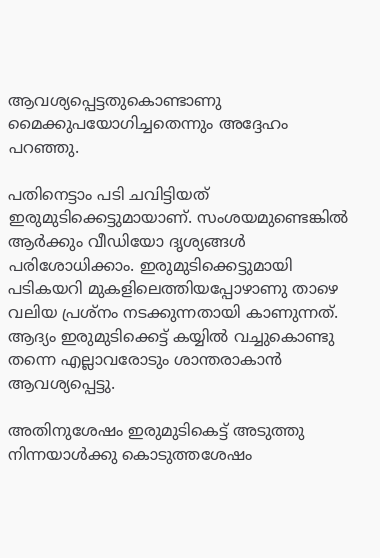ആവശ്യപ്പെട്ടതുകൊണ്ടാണു മൈക്കുപയോഗിച്ചതെന്നും അദ്ദേഹം പറഞ്ഞു.

പതിനെട്ടാം പടി ചവിട്ടിയത് ഇരുമുടിക്കെട്ടുമായാണ്. സംശയമുണ്ടെങ്കില്‍ ആര്‍ക്കും വീഡിയോ ദൃശ്യങ്ങള്‍ പരിശോധിക്കാം. ഇരുമുടിക്കെട്ടുമായി പടികയറി മുകളിലെത്തിയപ്പോഴാണു താഴെ വലിയ പ്രശ്‌നം നടക്കുന്നതായി കാണുന്നത്. ആദ്യം ഇരുമുടിക്കെട്ട് കയ്യില്‍ വച്ചുകൊണ്ടു തന്നെ എല്ലാവരോടും ശാന്തരാകാന്‍ ആവശ്യപ്പെട്ടു.

അതിനുശേഷം ഇരുമുടികെട്ട് അടുത്തു നിന്നയാള്‍ക്കു കൊടുത്തശേഷം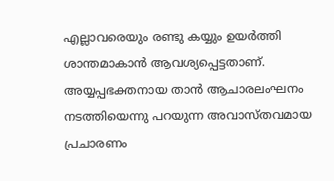എല്ലാവരെയും രണ്ടു കയ്യും ഉയര്‍ത്തി ശാന്തമാകാന്‍ ആവശ്യപ്പെട്ടതാണ്. അയ്യപ്പഭക്തനായ താന്‍ ആചാരലംഘനം നടത്തിയെന്നു പറയുന്ന അവാസ്തവമായ പ്രചാരണം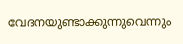വേദനയുണ്ടാക്കുന്നുവെന്നും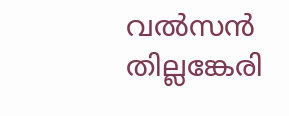വല്‍സന്‍ തില്ലങ്കേരി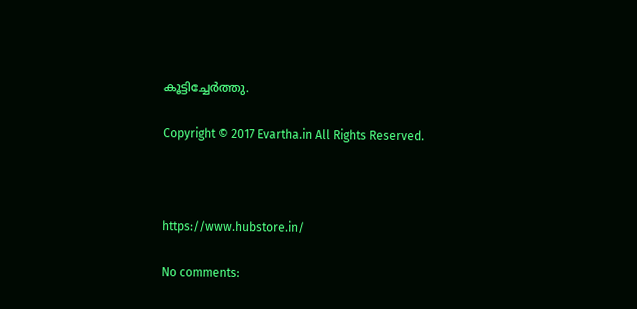കൂട്ടിച്ചേര്‍ത്തു.

Copyright © 2017 Evartha.in All Rights Reserved.



https://www.hubstore.in/

No comments: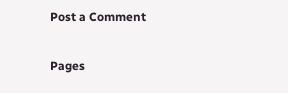Post a Comment

Pages